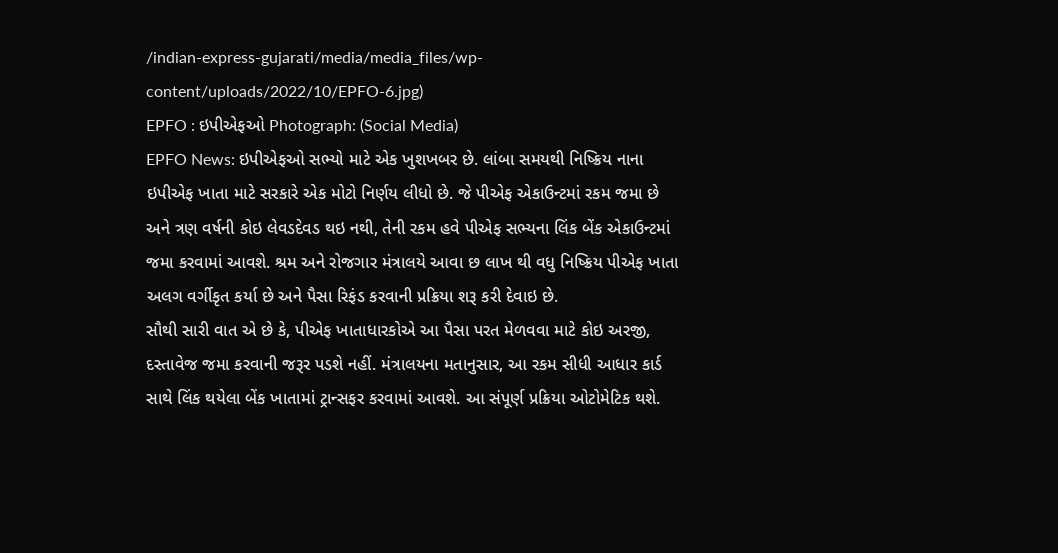/indian-express-gujarati/media/media_files/wp-content/uploads/2022/10/EPFO-6.jpg)
EPFO : ઇપીએફઓ Photograph: (Social Media)
EPFO News: ઇપીએફઓ સભ્યો માટે એક ખુશખબર છે. લાંબા સમયથી નિષ્ક્રિય નાના ઇપીએફ ખાતા માટે સરકારે એક મોટો નિર્ણય લીધો છે. જે પીએફ એકાઉન્ટમાં રકમ જમા છે અને ત્રણ વર્ષની કોઇ લેવડદેવડ થઇ નથી, તેની રકમ હવે પીએફ સભ્યના લિંક બેંક એકાઉન્ટમાં જમા કરવામાં આવશે. શ્રમ અને રોજગાર મંત્રાલયે આવા છ લાખ થી વધુ નિષ્ક્રિય પીએફ ખાતા અલગ વર્ગીકૃત કર્યા છે અને પૈસા રિફંડ કરવાની પ્રક્રિયા શરૂ કરી દેવાઇ છે.
સૌથી સારી વાત એ છે કે, પીએફ ખાતાધારકોએ આ પૈસા પરત મેળવવા માટે કોઇ અરજી, દસ્તાવેજ જમા કરવાની જરૂર પડશે નહીં. મંત્રાલયના મતાનુસાર, આ રકમ સીધી આધાર કાર્ડ સાથે લિંક થયેલા બેંક ખાતામાં ટ્રાન્સફર કરવામાં આવશે. આ સંપૂર્ણ પ્રક્રિયા ઓટોમેટિક થશે.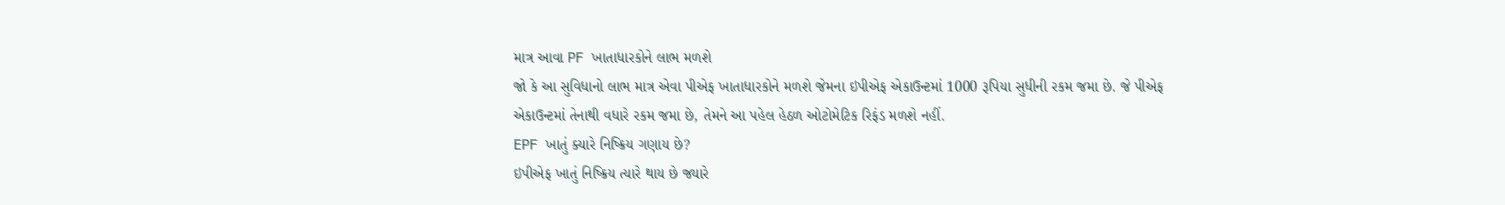માત્ર આવા PF ખાતાધારકોને લાભ મળશે
જો કે આ સુવિધાનો લાભ માત્ર એવા પીએફ ખાતાધારકોને મળશે જેમના ઇપીએફ એકાઉન્ટમાં 1000 રૂપિયા સુધીની રકમ જમા છે. જે પીએફ એકાઉન્ટમાં તેનાથી વધારે રકમ જમા છે, તેમને આ પહેલ હેઠળ ઓટોમેટિક રિફંડ મળશે નહીં.
EPF ખાતું ક્યારે નિષ્ક્રિય ગણાય છે?
ઇપીએફ ખાતું નિષ્ક્રિય ત્યારે થાય છે જ્યારે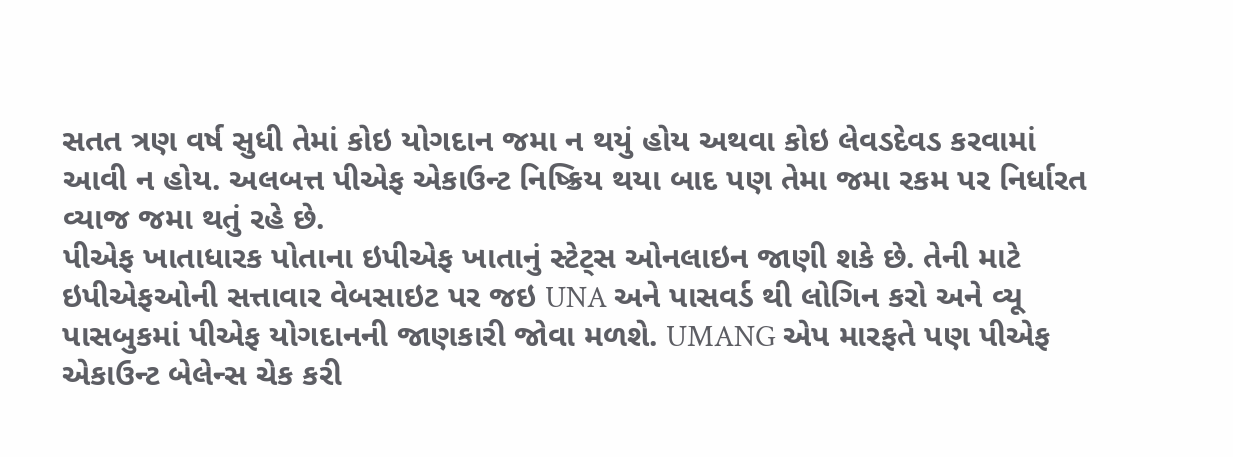સતત ત્રણ વર્ષ સુધી તેમાં કોઇ યોગદાન જમા ન થયું હોય અથવા કોઇ લેવડદેવડ કરવામાં આવી ન હોય. અલબત્ત પીએફ એકાઉન્ટ નિષ્ક્રિય થયા બાદ પણ તેમા જમા રકમ પર નિર્ધારત વ્યાજ જમા થતું રહે છે.
પીએફ ખાતાધારક પોતાના ઇપીએફ ખાતાનું સ્ટેટ્સ ઓનલાઇન જાણી શકે છે. તેની માટે ઇપીએફઓની સત્તાવાર વેબસાઇટ પર જઇ UNA અને પાસવર્ડ થી લોગિન કરો અને વ્યૂ પાસબુકમાં પીએફ યોગદાનની જાણકારી જોવા મળશે. UMANG એપ મારફતે પણ પીએફ એકાઉન્ટ બેલેન્સ ચેક કરી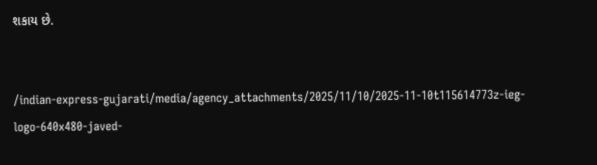શકાય છે.


/indian-express-gujarati/media/agency_attachments/2025/11/10/2025-11-10t115614773z-ieg-logo-640x480-javed-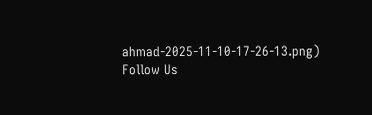ahmad-2025-11-10-17-26-13.png)
Follow Us